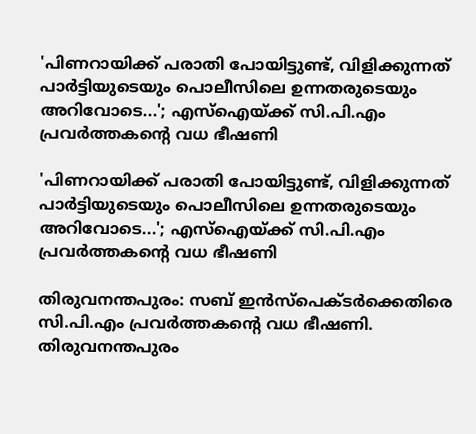'പിണറായിക്ക് പരാതി പോയിട്ടുണ്ട്, വിളിക്കുന്നത് പാര്‍ട്ടിയുടെയും പൊലീസിലെ ഉന്നതരുടെയും അറിവോടെ...'; എസ്‌ഐയ്ക്ക് സി.പി.എം പ്രവര്‍ത്തകന്റെ വധ ഭീഷണി

'പിണറായിക്ക് പരാതി പോയിട്ടുണ്ട്, വിളിക്കുന്നത് പാര്‍ട്ടിയുടെയും പൊലീസിലെ ഉന്നതരുടെയും അറിവോടെ...'; എസ്‌ഐയ്ക്ക് സി.പി.എം പ്രവര്‍ത്തകന്റെ വധ ഭീഷണി

തിരുവനന്തപുരം: സബ് ഇന്‍സ്‌പെക്ടര്‍ക്കെതിരെ സി.പി.എം പ്രവര്‍ത്തകന്റെ വധ ഭീഷണി. തിരുവനന്തപുരം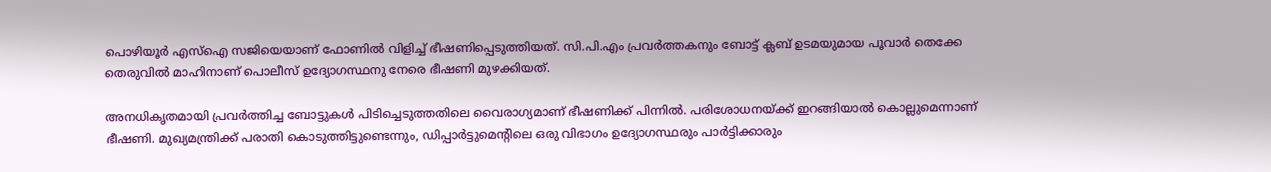പൊഴിയൂര്‍ എസ്‌ഐ സജിയെയാണ് ഫോണില്‍ വിളിച്ച് ഭീഷണിപ്പെടുത്തിയത്. സി.പി.എം പ്രവര്‍ത്തകനും ബോട്ട് ക്ലബ് ഉടമയുമായ പൂവാര്‍ തെക്കേ തെരുവില്‍ മാഹിനാണ് പൊലീസ് ഉദ്യോഗസ്ഥനു നേരെ ഭീഷണി മുഴക്കിയത്.

അനധികൃതമായി പ്രവര്‍ത്തിച്ച ബോട്ടുകള്‍ പിടിച്ചെടുത്തതിലെ വൈരാഗ്യമാണ് ഭീഷണിക്ക് പിന്നില്‍. പരിശോധനയ്ക്ക് ഇറങ്ങിയാല്‍ കൊല്ലുമെന്നാണ് ഭീഷണി. മുഖ്യമന്ത്രിക്ക് പരാതി കൊടുത്തിട്ടുണ്ടെന്നും, ഡിപ്പാര്‍ട്ടുമെന്റിലെ ഒരു വിഭാഗം ഉദ്യോഗസ്ഥരും പാര്‍ട്ടിക്കാരും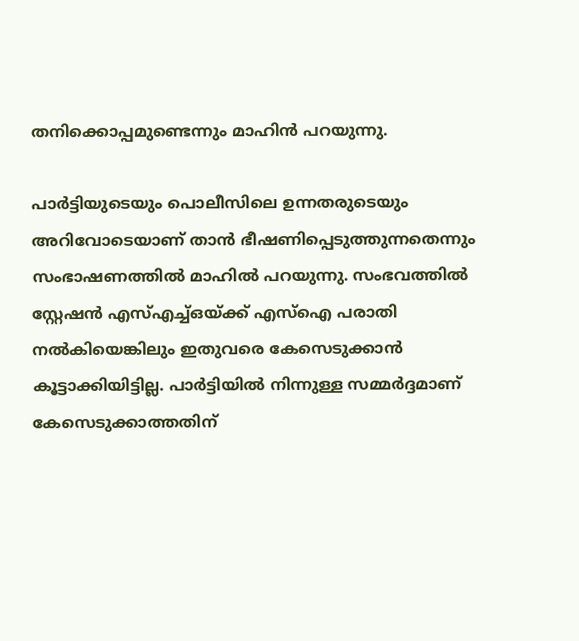തനിക്കൊപ്പമുണ്ടെന്നും മാഹിന്‍ പറയുന്നു.

പാര്‍ട്ടിയുടെയും പൊലീസിലെ ഉന്നതരുടെയും അറിവോടെയാണ് താന്‍ ഭീഷണിപ്പെടുത്തുന്നതെന്നും സംഭാഷണത്തില്‍ മാഹില്‍ പറയുന്നു. സംഭവത്തില്‍ സ്റ്റേഷന്‍ എസ്എച്ച്ഒയ്ക്ക് എസ്‌ഐ പരാതി നല്‍കിയെങ്കിലും ഇതുവരെ കേസെടുക്കാന്‍ കൂട്ടാക്കിയിട്ടില്ല. പാര്‍ട്ടിയില്‍ നിന്നുള്ള സമ്മര്‍ദ്ദമാണ് കേസെടുക്കാത്തതിന്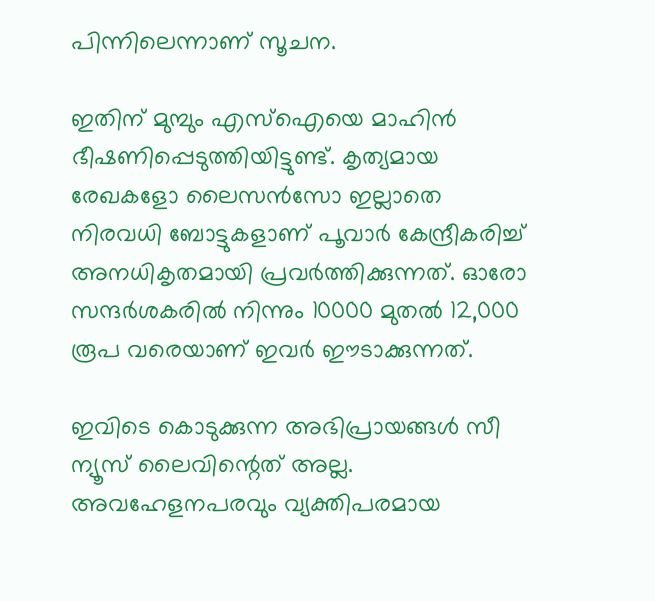പിന്നിലെന്നാണ് സൂചന.

ഇതിന് മുമ്പും എസ്‌ഐയെ മാഹിന്‍ ഭീഷണിപ്പെടുത്തിയിട്ടുണ്ട്. കൃത്യമായ രേഖകളോ ലൈസന്‍സോ ഇല്ലാതെ നിരവധി ബോട്ടുകളാണ് പൂവാര്‍ കേന്ദ്രീകരിച്ച് അനധികൃതമായി പ്രവര്‍ത്തിക്കുന്നത്. ഓരോ സന്ദര്‍ശകരില്‍ നിന്നും 10000 മുതല്‍ 12,000 രൂപ വരെയാണ് ഇവര്‍ ഈടാക്കുന്നത്.

ഇവിടെ കൊടുക്കുന്ന അഭിപ്രായങ്ങള്‍ സീ ന്യൂസ് ലൈവിന്റെത് അല്ല. അവഹേളനപരവും വ്യക്തിപരമായ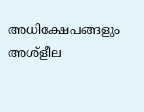അധിക്ഷേപങ്ങളും അശ്‌ളീല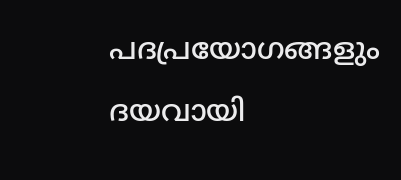പദപ്രയോഗങ്ങളും ദയവായി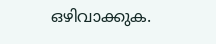ഒഴിവാക്കുക.